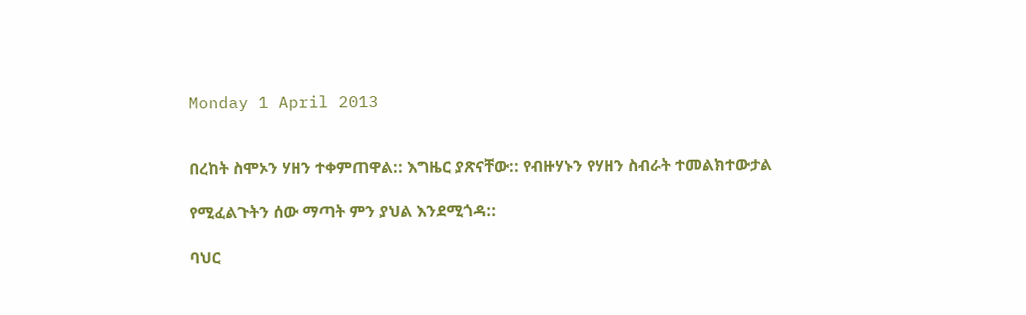Monday 1 April 2013


በረከት ስሞኦን ሃዘን ተቀምጠዋል:: እግዜር ያጽናቸው:: የብዙሃኑን የሃዘን ስብራት ተመልክተውታል

የሚፈልጉትን ሰው ማጣት ምን ያህል እንደሚጎዳ::

ባህር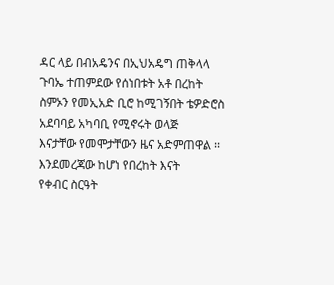ዳር ላይ በብአዴንና በኢህአዴግ ጠቅላላ ጉባኤ ተጠምደው የሰነበቱት አቶ በረከት
ስምኦን የመኢአድ ቢሮ ከሚገኝበት ቴዎድሮስ አደባባይ አካባቢ የሚኖሩት ወላጅ
እናታቸው የመሞታቸውን ዜና አድምጠዋል ፡፡ እንደመረጃው ከሆነ የበረከት እናት
የቀብር ስርዓት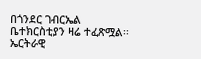በጎንደር ገብርኤል ቤተክርስቲያን ዛሬ ተፈጽሟል፡፡ ኤርትራዊ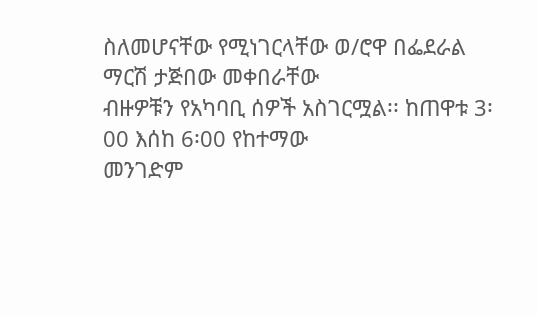ስለመሆናቸው የሚነገርላቸው ወ/ሮዋ በፌደራል ማርሽ ታጅበው መቀበራቸው
ብዙዎቹን የአካባቢ ሰዎች አስገርሟል፡፡ ከጠዋቱ 3፡00 እሰከ 6፡00 የከተማው
መንገድም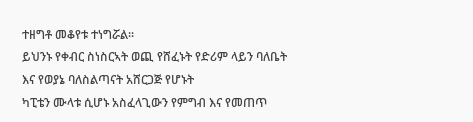ተዘግቶ መቆየቱ ተነግሯል፡፡
ይህንኑ የቀብር ስነስርኣት ወጪ የሸፈኑት የድሪም ላይን ባለቤት እና የወያኔ ባለስልጣናት አሸርጋጅ የሆኑት
ካፒቴን ሙላቱ ሲሆኑ አስፈላጊውን የምግብ እና የመጠጥ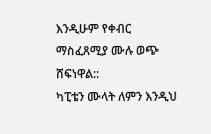እንዲሁም የቀብር ማስፈጸሚያ ሙሉ ወጭ ሸፍነዋል::
ካፒቴን ሙላት ለምን እንዲህ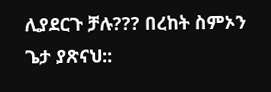ሊያደርጉ ቻሉ??? በረከት ስምኦን ጌታ ያጽናህ::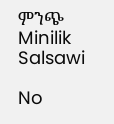ምንጭ
Minilik Salsawi

No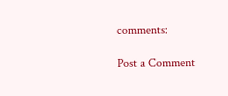comments:

Post a Comment